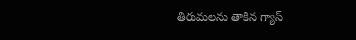తిరుమలను తాకిన గ్యాస్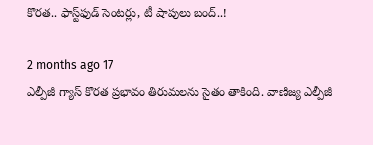కొరత.. ఫాస్ట్‌ఫుడ్ సెంటర్లు, టీ షాపులు బంద్..!

2 months ago 17
ఎల్పీజీ గ్యాస్ కొరత ప్రభావం తిరుమలను సైతం తాకింది. వాణిజ్య ఎల్పీజీ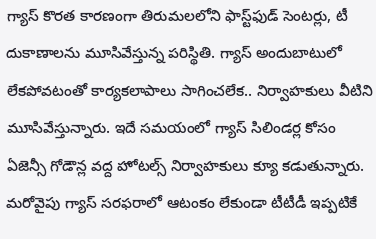గ్యాస్ కొరత కారణంగా తిరుమలలోని ఫాస్ట్‌ఫుడ్ సెంటర్లు, టీ దుకాణాలను మూసివేస్తున్న పరిస్థితి. గ్యాస్ అందుబాటులో లేకపోవటంతో కార్యకలాపాలు సాగించలేక.. నిర్వాహకులు వీటిని మూసివేస్తున్నారు. ఇదే సమయంలో గ్యాస్ సిలిండర్ల కోసం ఏజెన్సీ గోడౌన్ల వద్ద హోటల్స్ నిర్వాహకులు క్యూ కడుతున్నారు. మరోవైపు గ్యాస్ సరఫరాలో ఆటంకం లేకుండా టీటీడీ ఇప్పటికే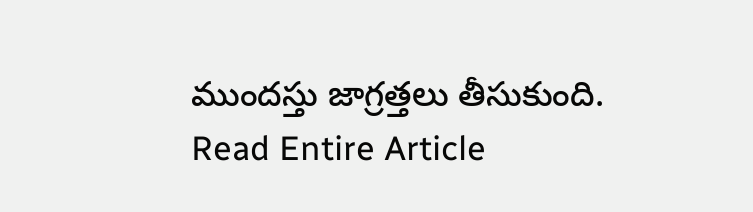ముందస్తు జాగ్రత్తలు తీసుకుంది.
Read Entire Article